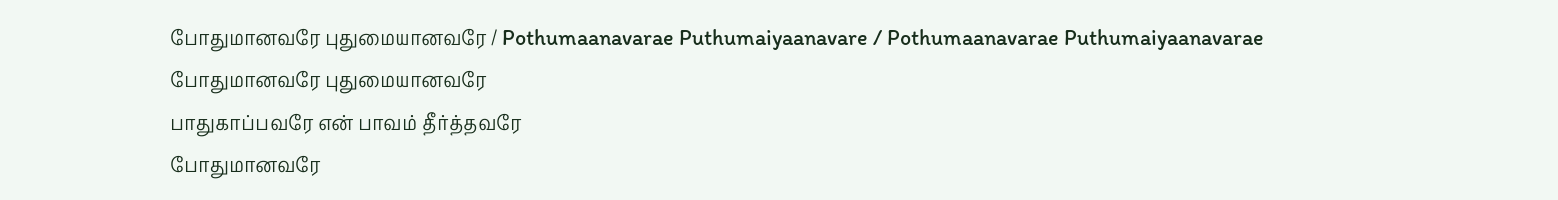போதுமானவரே புதுமையானவரே / Pothumaanavarae Puthumaiyaanavare / Pothumaanavarae Puthumaiyaanavarae
போதுமானவரே புதுமையானவரே
பாதுகாப்பவரே என் பாவம் தீர்த்தவரே
போதுமானவரே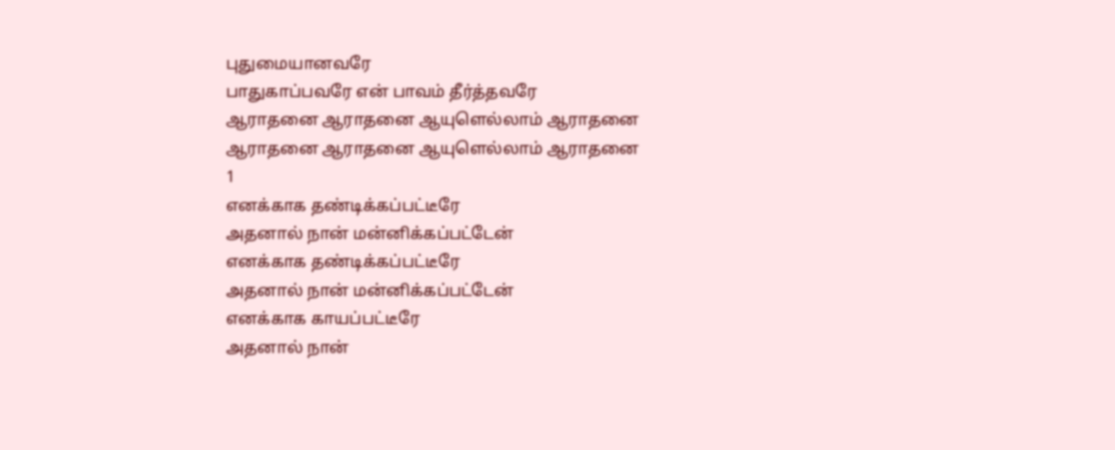புதுமையானவரே
பாதுகாப்பவரே என் பாவம் தீர்த்தவரே
ஆராதனை ஆராதனை ஆயுளெல்லாம் ஆராதனை
ஆராதனை ஆராதனை ஆயுளெல்லாம் ஆராதனை
1
எனக்காக தண்டிக்கப்பட்டீரே
அதனால் நான் மன்னிக்கப்பட்டேன்
எனக்காக தண்டிக்கப்பட்டீரே
அதனால் நான் மன்னிக்கப்பட்டேன்
எனக்காக காயப்பட்டீரே
அதனால் நான்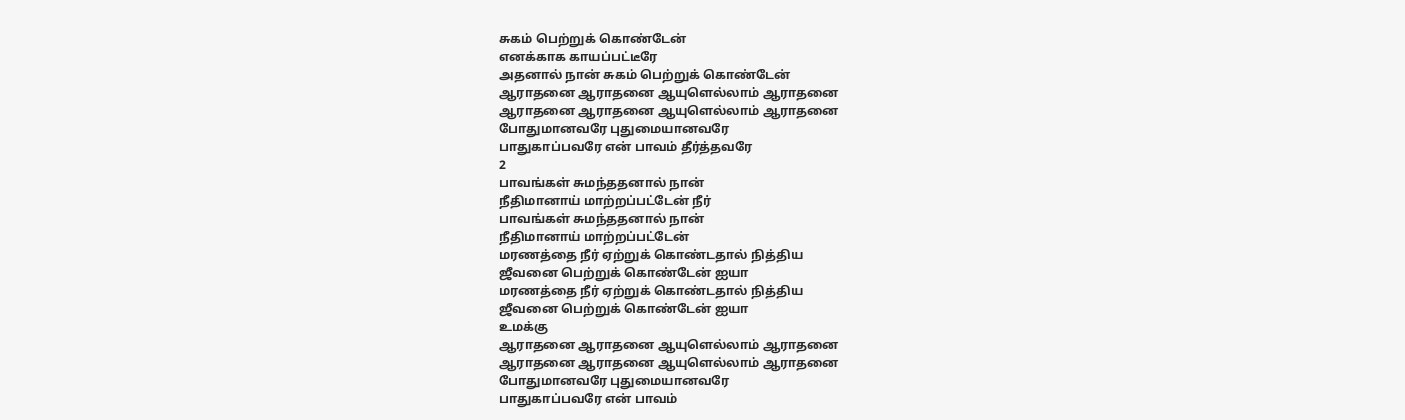சுகம் பெற்றுக் கொண்டேன்
எனக்காக காயப்பட்டீரே
அதனால் நான் சுகம் பெற்றுக் கொண்டேன்
ஆராதனை ஆராதனை ஆயுளெல்லாம் ஆராதனை
ஆராதனை ஆராதனை ஆயுளெல்லாம் ஆராதனை
போதுமானவரே புதுமையானவரே
பாதுகாப்பவரே என் பாவம் தீர்த்தவரே
2
பாவங்கள் சுமந்ததனால் நான்
நீதிமானாய் மாற்றப்பட்டேன் நீர்
பாவங்கள் சுமந்ததனால் நான்
நீதிமானாய் மாற்றப்பட்டேன்
மரணத்தை நீர் ஏற்றுக் கொண்டதால் நித்திய
ஜீவனை பெற்றுக் கொண்டேன் ஐயா
மரணத்தை நீர் ஏற்றுக் கொண்டதால் நித்திய
ஜீவனை பெற்றுக் கொண்டேன் ஐயா
உமக்கு
ஆராதனை ஆராதனை ஆயுளெல்லாம் ஆராதனை
ஆராதனை ஆராதனை ஆயுளெல்லாம் ஆராதனை
போதுமானவரே புதுமையானவரே
பாதுகாப்பவரே என் பாவம்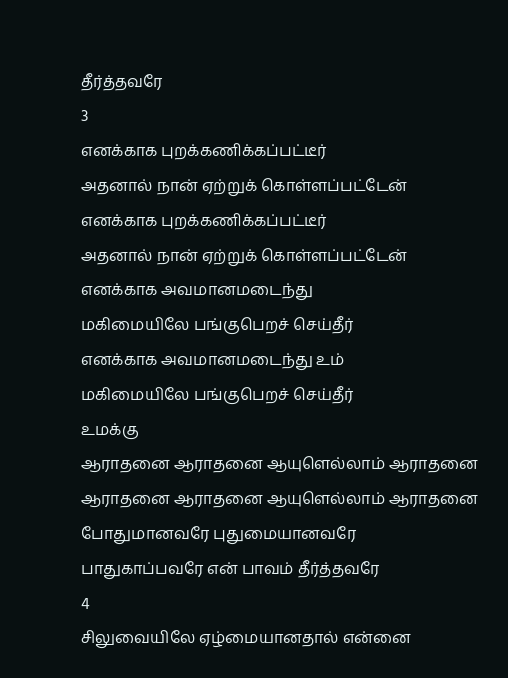தீர்த்தவரே
3
எனக்காக புறக்கணிக்கப்பட்டீர்
அதனால் நான் ஏற்றுக் கொள்ளப்பட்டேன்
எனக்காக புறக்கணிக்கப்பட்டீர்
அதனால் நான் ஏற்றுக் கொள்ளப்பட்டேன்
எனக்காக அவமானமடைந்து
மகிமையிலே பங்குபெறச் செய்தீர்
எனக்காக அவமானமடைந்து உம்
மகிமையிலே பங்குபெறச் செய்தீர்
உமக்கு
ஆராதனை ஆராதனை ஆயுளெல்லாம் ஆராதனை
ஆராதனை ஆராதனை ஆயுளெல்லாம் ஆராதனை
போதுமானவரே புதுமையானவரே
பாதுகாப்பவரே என் பாவம் தீர்த்தவரே
4
சிலுவையிலே ஏழ்மையானதால் என்னை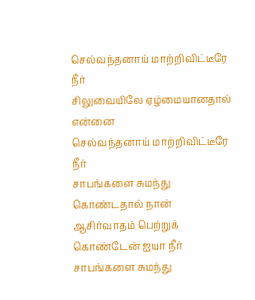செல்வந்தனாய் மாற்றிவிட்டீரே நீர்
சிலுவையிலே ஏழ்மையானதால் என்னை
செல்வந்தனாய் மாற்றிவிட்டீரே நீர்
சாபங்களை சுமந்து கொண்டதால் நான்
ஆசிர்வாதம் பெற்றுக் கொண்டேன் ஐயா நீர்
சாபங்களை சுமந்து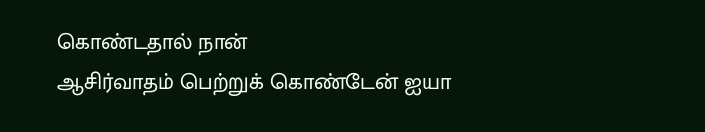கொண்டதால் நான்
ஆசிர்வாதம் பெற்றுக் கொண்டேன் ஐயா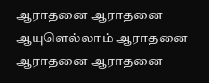ஆராதனை ஆராதனை ஆயுளெல்லாம் ஆராதனை
ஆராதனை ஆராதனை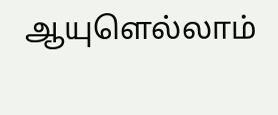ஆயுளெல்லாம்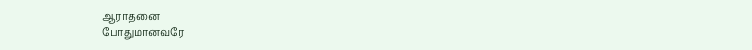ஆராதனை
போதுமானவரே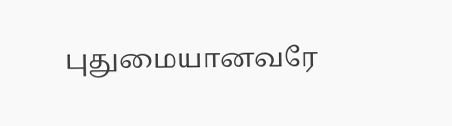புதுமையானவரே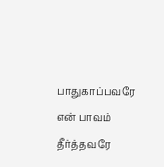பாதுகாப்பவரே என் பாவம் தீர்த்தவரே